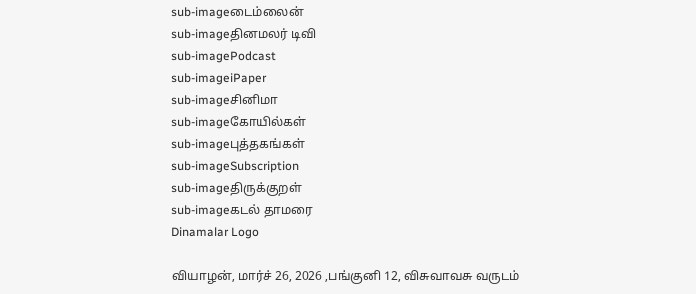sub-imageடைம்லைன்
sub-imageதினமலர் டிவி
sub-imagePodcast
sub-imageiPaper
sub-imageசினிமா
sub-imageகோயில்கள்
sub-imageபுத்தகங்கள்
sub-imageSubscription
sub-imageதிருக்குறள்
sub-imageகடல் தாமரை
Dinamalar Logo

வியாழன், மார்ச் 26, 2026 ,பங்குனி 12, விசுவாவசு வருடம்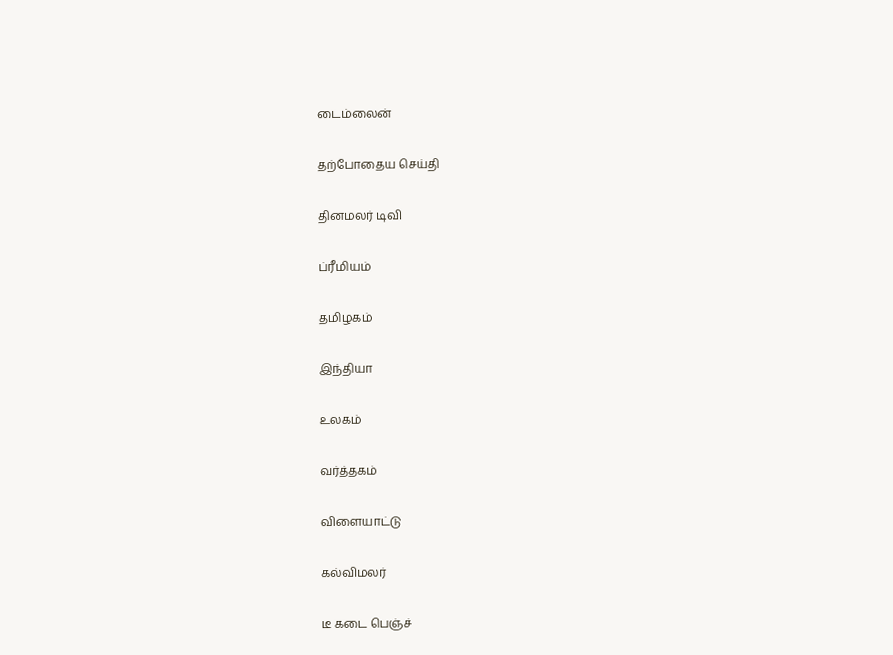டைம்லைன்


தற்போதைய செய்தி


தினமலர் டிவி


ப்ரீமியம்


தமிழகம்


இந்தியா


உலகம்


வர்த்தகம்


விளையாட்டு


கல்விமலர்


டீ கடை பெஞ்ச்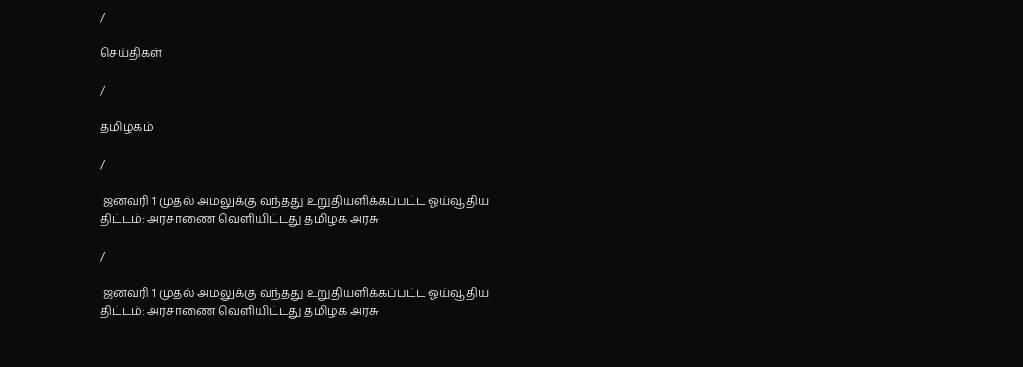/

செய்திகள்

/

தமிழகம்

/

 ஜனவரி 1 முதல் அமலுக்கு வந்தது உறுதியளிக்கப்பட்ட ஓய்வூதிய திட்டம்: அரசாணை வெளியிட்டது தமிழக அரசு

/

 ஜனவரி 1 முதல் அமலுக்கு வந்தது உறுதியளிக்கப்பட்ட ஓய்வூதிய திட்டம்: அரசாணை வெளியிட்டது தமிழக அரசு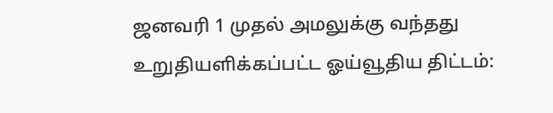ஜனவரி 1 முதல் அமலுக்கு வந்தது உறுதியளிக்கப்பட்ட ஓய்வூதிய திட்டம்: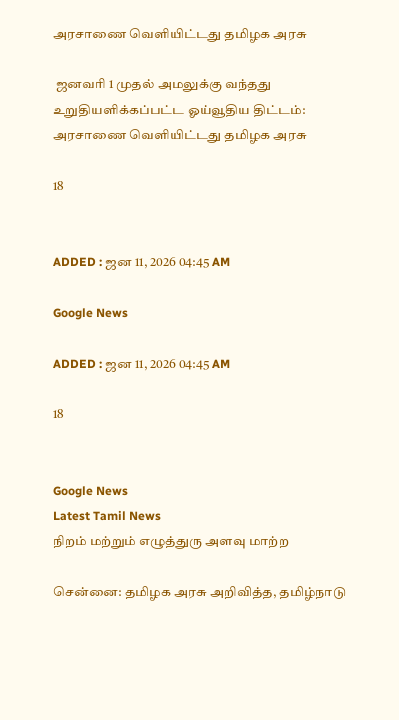அரசாணை வெளியிட்டது தமிழக அரசு

 ஜனவரி 1 முதல் அமலுக்கு வந்தது உறுதியளிக்கப்பட்ட ஓய்வூதிய திட்டம்: அரசாணை வெளியிட்டது தமிழக அரசு

18


ADDED : ஜன 11, 2026 04:45 AM

Google News

ADDED : ஜன 11, 2026 04:45 AM

18


Google News
Latest Tamil News
நிறம் மற்றும் எழுத்துரு அளவு மாற்ற

சென்னை: தமிழக அரசு அறிவித்த, தமிழ்நாடு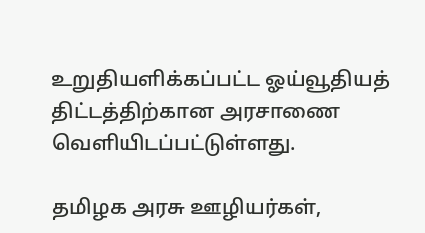உறுதியளிக்கப்பட்ட ஓய்வூதியத் திட்டத்திற்கான அரசாணை வெளியிடப்பட்டுள்ளது.

தமிழக அரசு ஊழியர்கள்,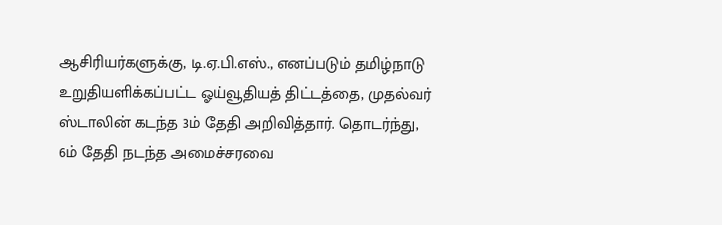ஆசிரியர்களுக்கு, டி.ஏ.பி.எஸ்., எனப்படும் தமிழ்நாடு உறுதியளிக்கப்பட்ட ஓய்வூதியத் திட்டத்தை, முதல்வர் ஸ்டாலின் கடந்த 3ம் தேதி அறிவித்தார். தொடர்ந்து, 6ம் தேதி நடந்த அமைச்சரவை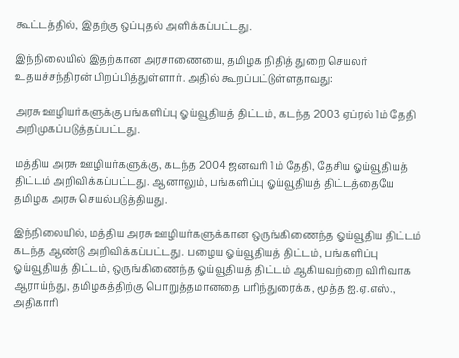கூட்டத்தில், இதற்கு ஒப்புதல் அளிக்கப்பட்டது.

இந்நிலையில் இதற்கான அரசாணையை, தமிழக நிதித் துறை செயலர் உதயச்சந்திரன் பிறப்பித்துள்ளார். அதில் கூறப்பட்டுள்ளதாவது:

அரசு ஊழியர்களுக்கு பங்களிப்பு ஓய்வூதியத் திட்டம், கடந்த 2003 ஏப்ரல் 1ம் தேதி அறிமுகப்படுத்தப்பட்டது.

மத்திய அரசு ஊழியர்களுக்கு, கடந்த 2004 ஜனவரி 1ம் தேதி, தேசிய ஓய்வூதியத் திட்டம் அறிவிக்கப்பட்டது. ஆனாலும், பங்களிப்பு ஓய்வூதியத் திட்டத்தையே தமிழக அரசு செயல்படுத்தியது.

இந்நிலையில், மத்திய அரசு ஊழியர்களுக்கான ஒருங்கிணைந்த ஓய்வூதிய திட்டம் கடந்த ஆண்டு அறிவிக்கப்பட்டது. பழைய ஓய்வூதியத் திட்டம், பங்களிப்பு ஓய்வூதியத் திட்டம், ஒருங்கிணைந்த ஓய்வூதியத் திட்டம் ஆகியவற்றை விரிவாக ஆராய்ந்து, தமிழகத்திற்கு பொறுத்தமானதை பரிந்துரைக்க, மூத்த ஐ.ஏ.எஸ்., அதிகாரி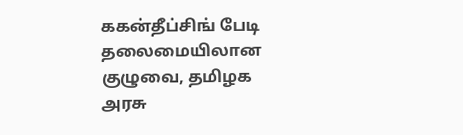ககன்தீப்சிங் பேடி தலைமையிலான குழுவை, தமிழக அரசு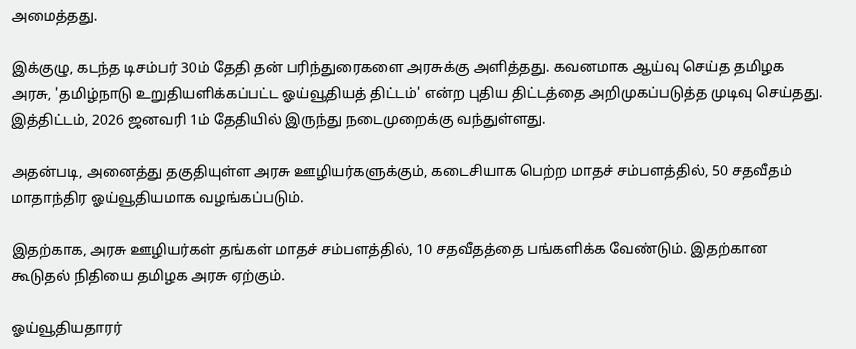அமைத்தது.

இக்குழு, கடந்த டிசம்பர் 30ம் தேதி தன் பரிந்துரைகளை அரசுக்கு அளித்தது. கவனமாக ஆய்வு செய்த தமிழக அரசு, 'தமிழ்நாடு உறுதியளிக்கப்பட்ட ஓய்வூதியத் திட்டம்' என்ற புதிய திட்டத்தை அறிமுகப்படுத்த முடிவு செய்தது. இத்திட்டம், 2026 ஜனவரி 1ம் தேதியில் இருந்து நடைமுறைக்கு வந்துள்ளது.

அதன்படி, அனைத்து தகுதியுள்ள அரசு ஊழியர்களுக்கும், கடைசியாக பெற்ற மாதச் சம்பளத்தில், 50 சதவீதம் மாதாந்திர ஓய்வூதியமாக வழங்கப்படும்.

இதற்காக, அரசு ஊழியர்கள் தங்கள் மாதச் சம்பளத்தில், 10 சதவீதத்தை பங்களிக்க வேண்டும். இதற்கான கூடுதல் நிதியை தமிழக அரசு ஏற்கும்.

ஓய்வூதியதாரர்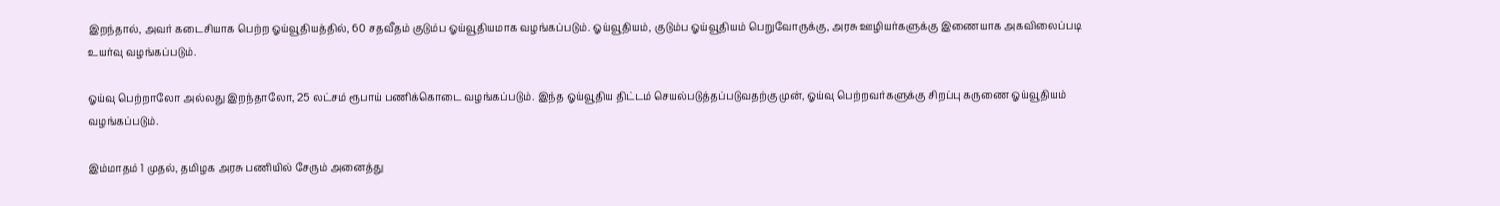இறந்தால், அவர் கடைசியாக பெற்ற ஓய்வூதியத்தில், 60 சதவீதம் குடும்ப ஓய்வூதியமாக வழங்கப்படும். ஓய்வூதியம், குடும்ப ஓய்வூதியம் பெறுவோருக்கு, அரசு ஊழியர்களுக்கு இணையாக அகவிலைப்படி உயர்வு வழங்கப்படும்.

ஓய்வு பெற்றாலோ அல்லது இறந்தாலோ, 25 லட்சம் ரூபாய் பணிக்கொடை வழங்கப்படும். இந்த ஓய்வூதிய திட்டம் செயல்படுத்தப்படுவதற்கு முன், ஓய்வு பெற்றவர்களுக்கு சிறப்பு கருணை ஓய்வூதியம் வழங்கப்படும்.

இம்மாதம் 1 முதல், தமிழக அரசு பணியில் சேரும் அனைத்து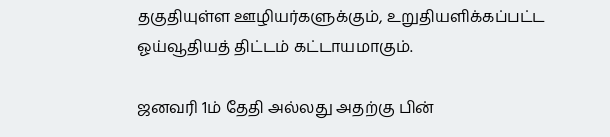தகுதியுள்ள ஊழியர்களுக்கும், உறுதியளிக்கப்பட்ட ஓய்வூதியத் திட்டம் கட்டாயமாகும்.

ஜனவரி 1ம் தேதி அல்லது அதற்கு பின்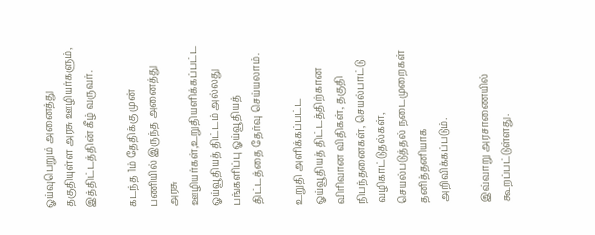ஓய்வுபெறும் அனைத்து தகுதியுள்ள அரசு ஊழியர்களும், இத்திட்டத்தின் கீழ் வருவர்.

கடந்த 1ம் தேதிக்கு முன் பணியில் இருந்த அனைத்து அரசு ஊழியர்கள்,உறுதியளிக்கப்பட்ட ஓய்வூதியத் திட்டம் அல்லது பங்களிப்பு ஓய்வூதியத் திட்டத்தை தேர்வு செய்யலாம்.

உறுதி அளிக்கப்பட்ட ஓய்வூதியத் திட்டத்திற்கான விரிவான விதிகள், தகுதி நிபந்தனைகள், செயல்பாட்டு வழிகாட்டுதல்கள், செயல்படுத்தல் நடைமுறைகள் தனித்தனியாக அறிவிக்கப்படும்.

இவ்வாறு அரசாணையில் கூறப்பட்டுள்ளது.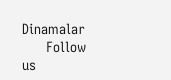Dinamalar
      Follow us